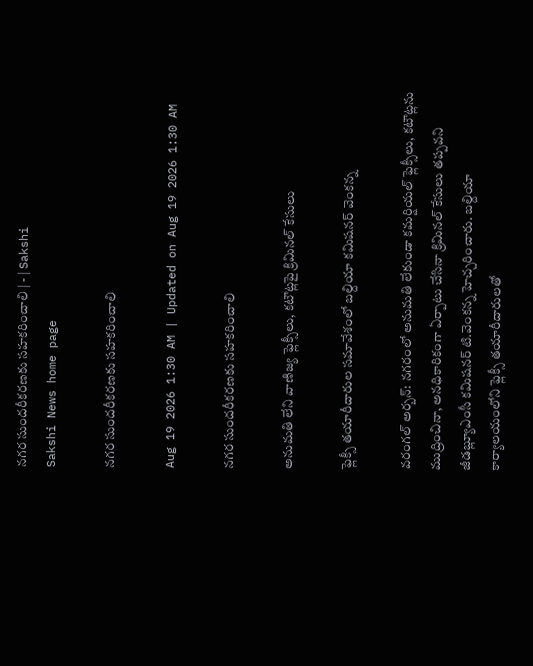నగర సుందరీకరణకు సహకరించాలి | - | Sakshi
Sakshi News home page

నగర సుందరీకరణకు సహకరించాలి

Aug 19 2026 1:30 AM | Updated on Aug 19 2026 1:30 AM

నగర సుందరీకరణకు సహకరించాలి

అనుమతి లేని వాణిజ్య ఫ్లెక్సీలు, కటౌట్లపై క్రిమినల్‌ కేసులు

ఫ్లెక్సీ తయారీదారుల సమావేశంలో బల్దియా కమిషనర్‌ వెంకన్న

వరంగల్‌ అర్బన్‌: నగరంలో అనుమతి లేకుండా కమర్షియల్‌ ఫ్లెక్సీలు, కటౌట్లను ముద్రించినా, అనధికారికంగా ఏర్పాటు చేసినా క్రిమినల్‌ కేసులు తప్పవని జీడబ్ల్యూఎంసీ కమిషనర్‌ టి.వెంకన్న హెచ్చరించారు. బల్దియా కార్యాలయంలోని ఫ్లెక్సీ తయారీదారులతో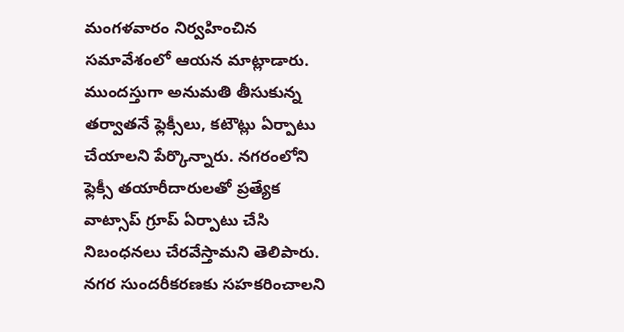మంగళవారం నిర్వహించిన సమావేశంలో ఆయన మాట్లాడారు. ముందస్తుగా అనుమతి తీసుకున్న తర్వాతనే ఫ్లెక్సీలు, కటౌట్లు ఏర్పాటు చేయాలని పేర్కొన్నారు. నగరంలోని ఫ్లెక్సీ తయారీదారులతో ప్రత్యేక వాట్సాప్‌ గ్రూప్‌ ఏర్పాటు చేసి నిబంధనలు చేరవేస్తామని తెలిపారు. నగర సుందరీకరణకు సహకరించాలని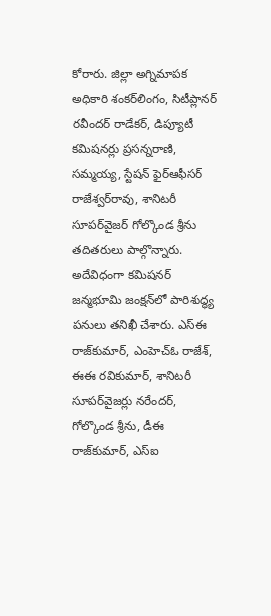కోరారు. జిల్లా అగ్నిమాపక అధికారి శంకర్‌లింగం, సిటీప్లానర్‌ రవీందర్‌ రాడేకర్‌, డిప్యూటీ కమిషనర్లు ప్రసన్నరాణి, సమ్మయ్య, స్టేషన్‌ ఫైర్‌ఆఫీసర్‌ రాజేశ్వర్‌రావు, శానిటరీ సూపర్‌వైజర్‌ గోల్కొండ శ్రీను తదితరులు పాల్గొన్నారు. అదేవిధంగా కమిషనర్‌ జన్మభూమి జంక్షన్‌లో పారిశుద్ధ్య పనులు తనిఖీ చేశారు. ఎస్‌ఈ రాజ్‌కుమార్‌, ఎంహెచ్‌ఓ రాజేశ్‌, ఈఈ రవికుమార్‌, శానిటరీ సూపర్‌వైజర్లు నరేందర్‌, గోల్కొండ శ్రీను, డీఈ రాజ్‌కుమార్‌, ఎస్‌ఐ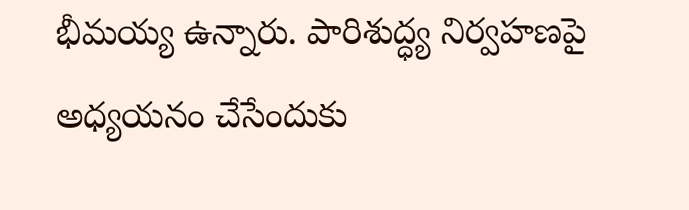భీమయ్య ఉన్నారు. పారిశుద్ధ్య నిర్వహణపై అధ్యయనం చేసేందుకు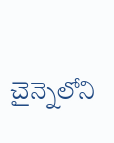చైన్నెలోని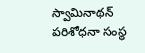స్వామినాథన్‌ పరిశోధనా సంస్థ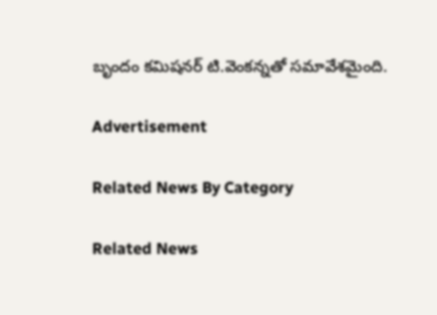బృందం కమిషనర్‌ టి.వెంకన్నతో సమావేశమైంది.

Advertisement

Related News By Category

Related News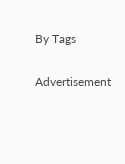By Tags

Advertisement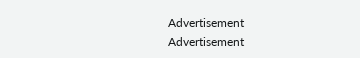Advertisement
Advertisement